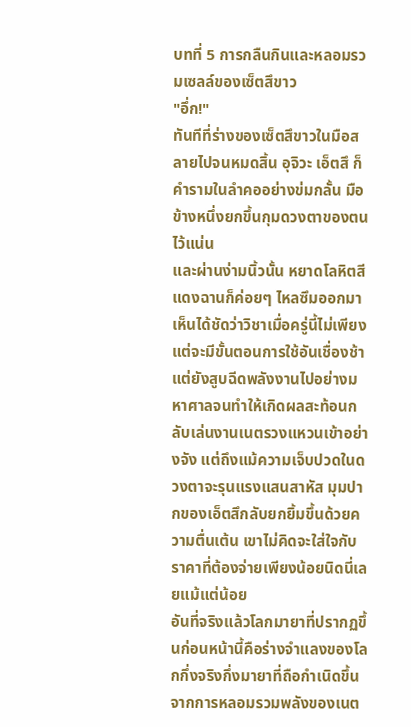บทที่ 5 การกลืนกินและหลอมรวมเซลล์ของเซ็ตสึขาว
"อึ่ก!"
ทันทีที่ร่างของเซ็ตสึขาวในมือสลายไปจนหมดสิ้น อุจิวะ เอ็ตสึ ก็คำรามในลำคออย่างข่มกลั้น มือข้างหนึ่งยกขึ้นกุมดวงตาของตนไว้แน่น
และผ่านง่ามนิ้วนั้น หยาดโลหิตสีแดงฉานก็ค่อยๆ ไหลซึมออกมา
เห็นได้ชัดว่าวิชาเมื่อครู่นี้ไม่เพียงแต่จะมีขั้นตอนการใช้อันเชื่องช้า แต่ยังสูบฉีดพลังงานไปอย่างมหาศาลจนทำให้เกิดผลสะท้อนกลับเล่นงานเนตรวงแหวนเข้าอย่างจัง แต่ถึงแม้ความเจ็บปวดในดวงตาจะรุนแรงแสนสาหัส มุมปากของเอ็ตสึกลับยกยิ้มขึ้นด้วยความตื่นเต้น เขาไม่คิดจะใส่ใจกับราคาที่ต้องจ่ายเพียงน้อยนิดนี่เลยแม้แต่น้อย
อันที่จริงแล้วโลกมายาที่ปรากฏขึ้นก่อนหน้านี้คือร่างจำแลงของโลกกึ่งจริงกึ่งมายาที่ถือกำเนิดขึ้นจากการหลอมรวมพลังของเนต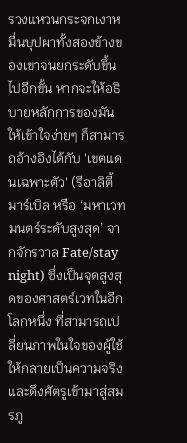รวงแหวนกระจกเงาหมื่นบุปผาทั้งสองข้างของเขาจนยกระดับขึ้นไปอีกขั้น หากจะให้อธิบายหลักการของมันให้เข้าใจง่ายๆ ก็สามารถอ้างอิงได้กับ 'เขตแดนเฉพาะตัว' (รีอาลิตี้ มาร์เบิล หรือ ‘มหาเวทมนตร์ระดับสูงสุด’ จากจักรวาล Fate/stay night) ซึ่งเป็นจุดสูงสุดของศาสตร์เวทในอีกโลกหนึ่ง ที่สามารถเปลี่ยนภาพในใจของผู้ใช้ให้กลายเป็นความจริงและดึงศัตรูเข้ามาสู่สมรภู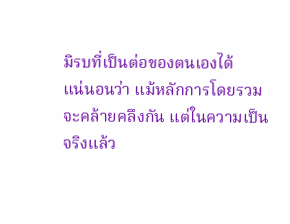มิรบที่เป็นต่อของตนเองได้
แน่นอนว่า แม้หลักการโดยรวมจะคล้ายคลึงกัน แต่ในความเป็นจริงแล้ว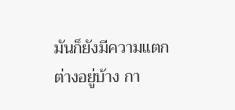มันก็ยังมีความแตกต่างอยู่บ้าง กา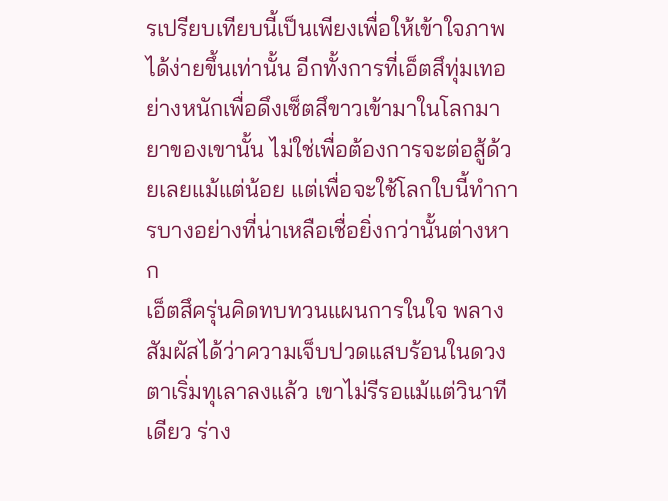รเปรียบเทียบนี้เป็นเพียงเพื่อให้เข้าใจภาพได้ง่ายขึ้นเท่านั้น อีกทั้งการที่เอ็ตสึทุ่มเทอย่างหนักเพื่อดึงเซ็ตสึขาวเข้ามาในโลกมายาของเขานั้น ไม่ใช่เพื่อต้องการจะต่อสู้ด้วยเลยแม้แต่น้อย แต่เพื่อจะใช้โลกใบนี้ทำการบางอย่างที่น่าเหลือเชื่อยิ่งกว่านั้นต่างหาก
เอ็ตสึครุ่นคิดทบทวนแผนการในใจ พลางสัมผัสได้ว่าความเจ็บปวดแสบร้อนในดวงตาเริ่มทุเลาลงแล้ว เขาไม่รีรอแม้แต่วินาทีเดียว ร่าง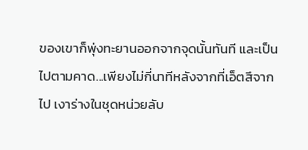ของเขาก็พุ่งทะยานออกจากจุดนั้นทันที และเป็นไปตามคาด...เพียงไม่กี่นาทีหลังจากที่เอ็ตสึจากไป เงาร่างในชุดหน่วยลับ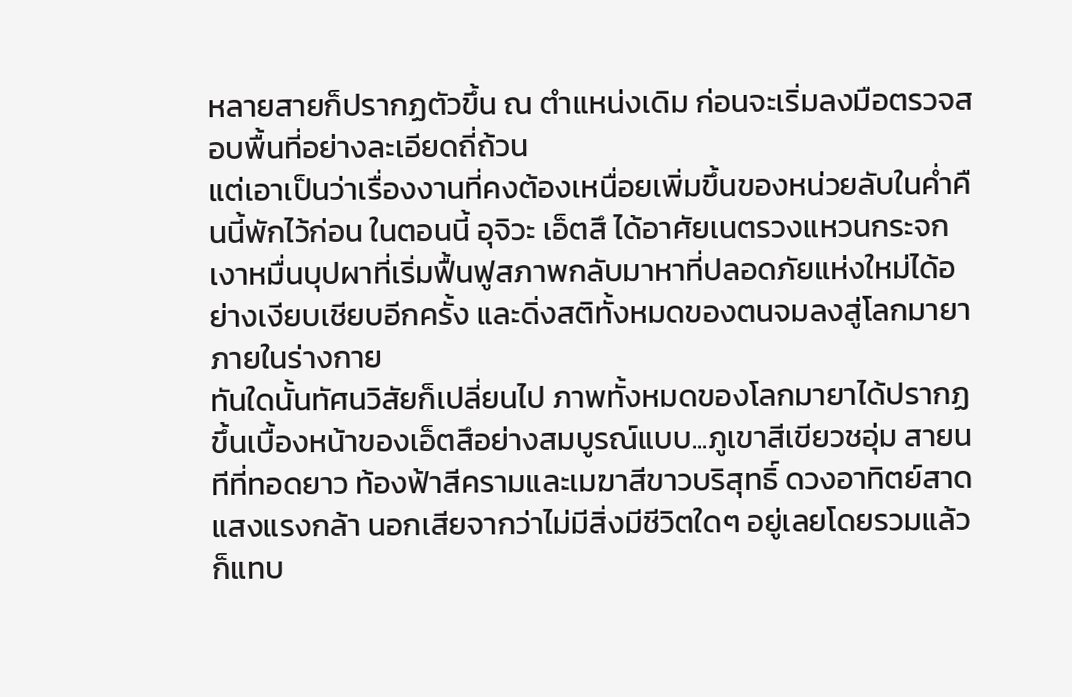หลายสายก็ปรากฏตัวขึ้น ณ ตำแหน่งเดิม ก่อนจะเริ่มลงมือตรวจสอบพื้นที่อย่างละเอียดถี่ถ้วน
แต่เอาเป็นว่าเรื่องงานที่คงต้องเหนื่อยเพิ่มขึ้นของหน่วยลับในค่ำคืนนี้พักไว้ก่อน ในตอนนี้ อุจิวะ เอ็ตสึ ได้อาศัยเนตรวงแหวนกระจกเงาหมื่นบุปผาที่เริ่มฟื้นฟูสภาพกลับมาหาที่ปลอดภัยแห่งใหม่ได้อย่างเงียบเชียบอีกครั้ง และดิ่งสติทั้งหมดของตนจมลงสู่โลกมายาภายในร่างกาย
ทันใดนั้นทัศนวิสัยก็เปลี่ยนไป ภาพทั้งหมดของโลกมายาได้ปรากฏขึ้นเบื้องหน้าของเอ็ตสึอย่างสมบูรณ์แบบ...ภูเขาสีเขียวชอุ่ม สายนทีที่ทอดยาว ท้องฟ้าสีครามและเมฆาสีขาวบริสุทธิ์ ดวงอาทิตย์สาดแสงแรงกล้า นอกเสียจากว่าไม่มีสิ่งมีชีวิตใดๆ อยู่เลยโดยรวมแล้วก็แทบ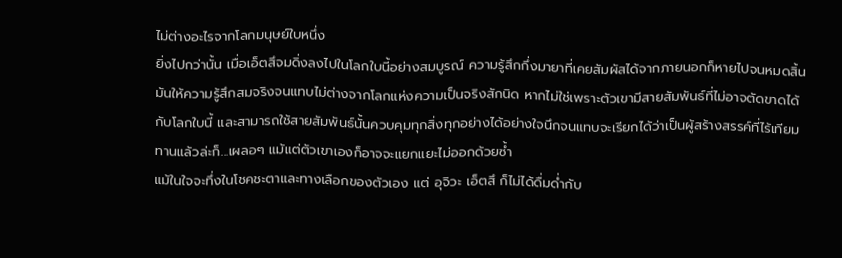ไม่ต่างอะไรจากโลกมนุษย์ใบหนึ่ง
ยิ่งไปกว่านั้น เมื่อเอ็ตสึจมดิ่งลงไปในโลกใบนี้อย่างสมบูรณ์ ความรู้สึกกึ่งมายาที่เคยสัมผัสได้จากภายนอกก็หายไปจนหมดสิ้น มันให้ความรู้สึกสมจริงจนแทบไม่ต่างจากโลกแห่งความเป็นจริงสักนิด หากไม่ใช่เพราะตัวเขามีสายสัมพันธ์ที่ไม่อาจตัดขาดได้กับโลกใบนี้ และสามารถใช้สายสัมพันธ์นั้นควบคุมทุกสิ่งทุกอย่างได้อย่างใจนึกจนแทบจะเรียกได้ว่าเป็นผู้สร้างสรรค์ที่ไร้เทียมทานแล้วล่ะก็...เผลอๆ แม้แต่ตัวเขาเองก็อาจจะแยกแยะไม่ออกด้วยซ้ำ
แม้ในใจจะทึ่งในโชคชะตาและทางเลือกของตัวเอง แต่ อุจิวะ เอ็ตสึ ก็ไม่ได้ดื่มด่ำกับ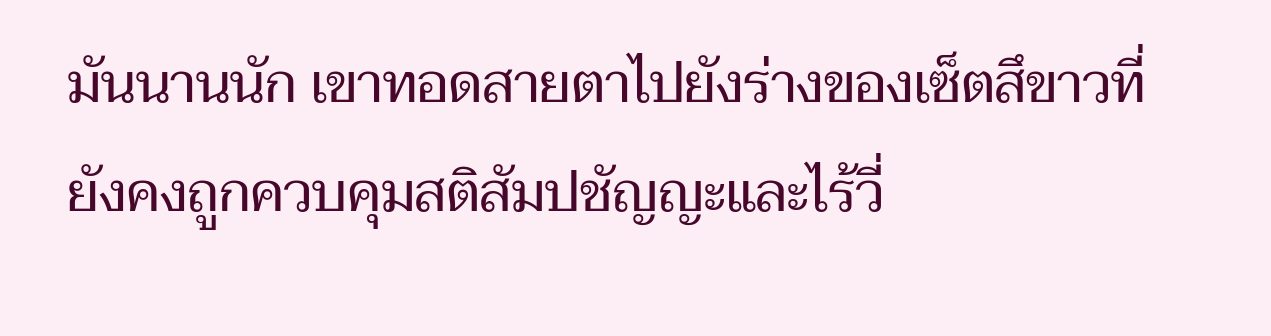มันนานนัก เขาทอดสายตาไปยังร่างของเซ็ตสึขาวที่ยังคงถูกควบคุมสติสัมปชัญญะและไร้วี่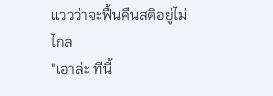แววว่าจะฟื้นคืนสติอยู่ไม่ไกล
"เอาล่ะ ทีนี้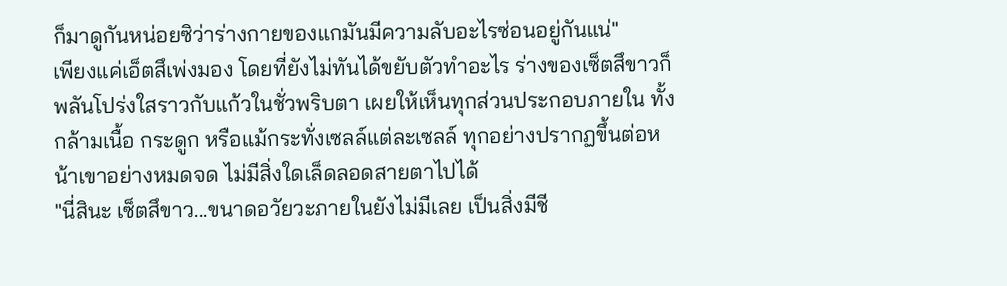ก็มาดูกันหน่อยซิว่าร่างกายของแกมันมีความลับอะไรซ่อนอยู่กันแน่"
เพียงแค่เอ็ตสึเพ่งมอง โดยที่ยังไม่ทันได้ขยับตัวทำอะไร ร่างของเซ็ตสึขาวก็พลันโปร่งใสราวกับแก้วในชั่วพริบตา เผยให้เห็นทุกส่วนประกอบภายใน ทั้งกล้ามเนื้อ กระดูก หรือแม้กระทั่งเซลล์แต่ละเซลล์ ทุกอย่างปรากฏขึ้นต่อหน้าเขาอย่างหมดจด ไม่มีสิ่งใดเล็ดลอดสายตาไปได้
"นี่สินะ เซ็ตสึขาว...ขนาดอวัยวะภายในยังไม่มีเลย เป็นสิ่งมีชี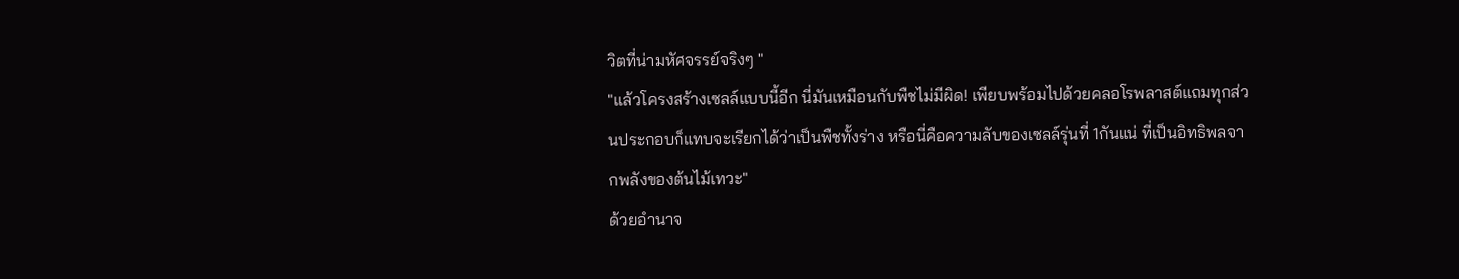วิตที่น่ามหัศจรรย์จริงๆ "
"แล้วโครงสร้างเซลล์แบบนี้อีก นี่มันเหมือนกับพืชไม่มีผิด! เพียบพร้อมไปด้วยคลอโรพลาสต์แถมทุกส่วนประกอบก็แทบจะเรียกได้ว่าเป็นพืชทั้งร่าง หรือนี่คือความลับของเซลล์รุ่นที่ 1กันแน่ ที่เป็นอิทธิพลจากพลังของต้นไม้เทวะ"
ด้วยอำนาจ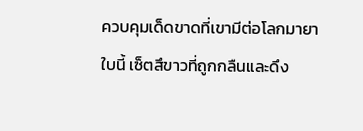ควบคุมเด็ดขาดที่เขามีต่อโลกมายาใบนี้ เซ็ตสึขาวที่ถูกกลืนและดึง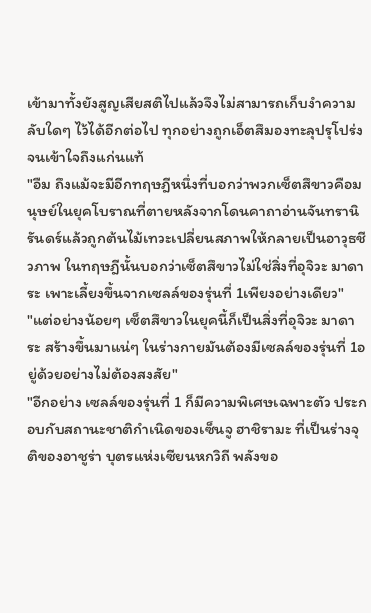เข้ามาทั้งยังสูญเสียสติไปแล้วจึงไม่สามารถเก็บงำความลับใดๆ ไว้ได้อีกต่อไป ทุกอย่างถูกเอ็ตสึมองทะลุปรุโปร่งจนเข้าใจถึงแก่นแท้
"อืม ถึงแม้จะมีอีกทฤษฎีหนึ่งที่บอกว่าพวกเซ็ตสึขาวคือมนุษย์ในยุคโบราณที่ตายหลังจากโดนคาถาอ่านจันทรานิรันดร์แล้วถูกต้นไม้เทวะเปลี่ยนสภาพให้กลายเป็นอาวุธชีวภาพ ในทฤษฎีนั้นบอกว่าเซ็ตสึขาวไม่ใช่สิ่งที่อุจิวะ มาดาระ เพาะเลี้ยงขึ้นจากเซลล์ของรุ่นที่ 1เพียงอย่างเดียว"
"แต่อย่างน้อยๆ เซ็ตสึขาวในยุคนี้ก็เป็นสิ่งที่อุจิวะ มาดาระ สร้างขึ้นมาแน่ๆ ในร่างกายมันต้องมีเซลล์ของรุ่นที่ 1อยู่ด้วยอย่างไม่ต้องสงสัย"
"อีกอย่าง เซลล์ของรุ่นที่ 1 ก็มีความพิเศษเฉพาะตัว ประกอบกับสถานะชาติกำเนิดของเซ็นจู ฮาชิรามะ ที่เป็นร่างจุติของอาชูร่า บุตรแห่งเซียนหกวิถี พลังขอ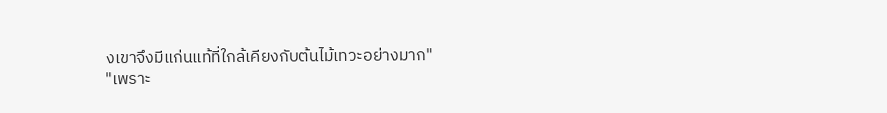งเขาจึงมีแก่นแท้ที่ใกล้เคียงกับต้นไม้เทวะอย่างมาก"
"เพราะ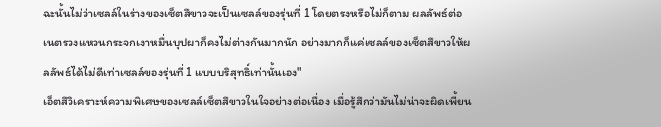ฉะนั้นไม่ว่าเซลล์ในร่างของเซ็ตสึขาวจะเป็นเซลล์ของรุ่นที่ 1 โดยตรงหรือไม่ก็ตาม ผลลัพธ์ต่อเนตรวงแหวนกระจกเงาหมื่นบุปผาก็คงไม่ต่างกันมากนัก อย่างมากก็แค่เซลล์ของเซ็ตสึขาวให้ผลลัพธ์ได้ไม่ดีเท่าเซลล์ของรุ่นที่ 1 แบบบริสุทธิ์เท่านั้นเอง"
เอ็ตสึวิเคราะห์ความพิเศษของเซลล์เซ็ตสึขาวในใจอย่างต่อเนื่อง เมื่อรู้สึกว่ามันไม่น่าจะผิดเพี้ยน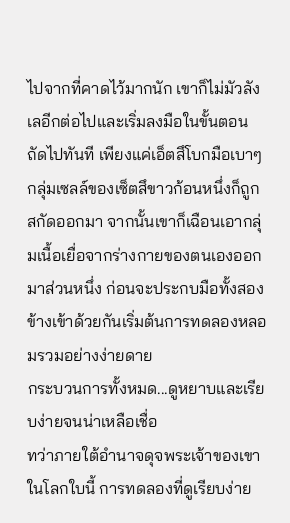ไปจากที่คาดไว้มากนัก เขาก็ไม่มัวลังเลอีกต่อไปและเริ่มลงมือในขั้นตอนถัดไปทันที เพียงแค่เอ็ตสึโบกมือเบาๆ กลุ่มเซลล์ของเซ็ตสึขาวก้อนหนึ่งก็ถูกสกัดออกมา จากนั้นเขาก็เฉือนเอากลุ่มเนื้อเยื่อจากร่างกายของตนเองออกมาส่วนหนึ่ง ก่อนจะประกบมือทั้งสองข้างเข้าด้วยกันเริ่มต้นการทดลองหลอมรวมอย่างง่ายดาย
กระบวนการทั้งหมด...ดูหยาบและเรียบง่ายจนน่าเหลือเชื่อ
ทว่าภายใต้อำนาจดุจพระเจ้าของเขาในโลกใบนี้ การทดลองที่ดูเรียบง่าย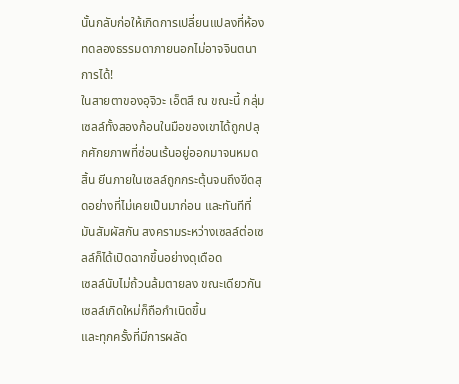นั้นกลับก่อให้เกิดการเปลี่ยนแปลงที่ห้องทดลองธรรมดาภายนอกไม่อาจจินตนาการได้!
ในสายตาของอุจิวะ เอ็ตสึ ณ ขณะนี้ กลุ่มเซลล์ทั้งสองก้อนในมือของเขาได้ถูกปลุกศักยภาพที่ซ่อนเร้นอยู่ออกมาจนหมดสิ้น ยีนภายในเซลล์ถูกกระตุ้นจนถึงขีดสุดอย่างที่ไม่เคยเป็นมาก่อน และทันทีที่มันสัมผัสกัน สงครามระหว่างเซลล์ต่อเซลล์ก็ได้เปิดฉากขึ้นอย่างดุเดือด
เซลล์นับไม่ถ้วนล้มตายลง ขณะเดียวกันเซลล์เกิดใหม่ก็ถือกำเนิดขึ้น
และทุกครั้งที่มีการผลัด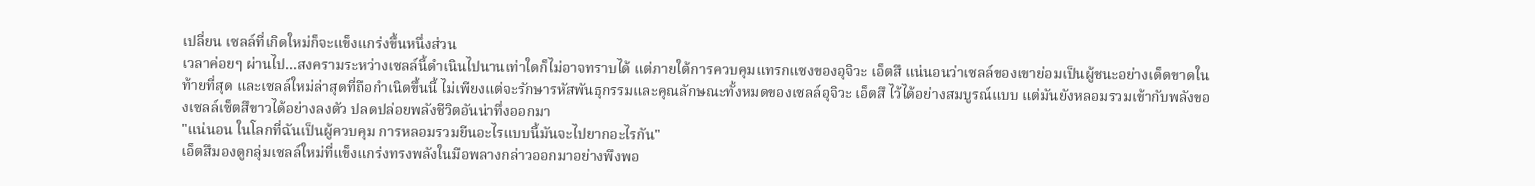เปลี่ยน เซลล์ที่เกิดใหม่ก็จะแข็งแกร่งขึ้นหนึ่งส่วน
เวลาค่อยๆ ผ่านไป...สงครามระหว่างเซลล์นี้ดำเนินไปนานเท่าใดก็ไม่อาจทราบได้ แต่ภายใต้การควบคุมแทรกแซงของอุจิวะ เอ็ตสึ แน่นอนว่าเซลล์ของเขาย่อมเป็นผู้ชนะอย่างเด็ดขาดในท้ายที่สุด และเซลล์ใหม่ล่าสุดที่ถือกำเนิดขึ้นนี้ ไม่เพียงแต่จะรักษารหัสพันธุกรรมและคุณลักษณะทั้งหมดของเซลล์อุจิวะ เอ็ตสึ ไว้ได้อย่างสมบูรณ์แบบ แต่มันยังหลอมรวมเข้ากับพลังของเซลล์เซ็ตสึขาวได้อย่างลงตัว ปลดปล่อยพลังชีวิตอันน่าทึ่งออกมา
"แน่นอน ในโลกที่ฉันเป็นผู้ควบคุม การหลอมรวมยีนอะไรแบบนี้มันจะไปยากอะไรกัน"
เอ็ตสึมองดูกลุ่มเซลล์ใหม่ที่แข็งแกร่งทรงพลังในมือพลางกล่าวออกมาอย่างพึงพอ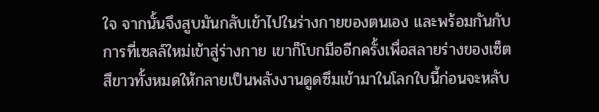ใจ จากนั้นจึงสูบมันกลับเข้าไปในร่างกายของตนเอง และพร้อมกันกับการที่เซลล์ใหม่เข้าสู่ร่างกาย เขาก็โบกมืออีกครั้งเพื่อสลายร่างของเซ็ตสึขาวทั้งหมดให้กลายเป็นพลังงานดูดซึมเข้ามาในโลกใบนี้ก่อนจะหลับ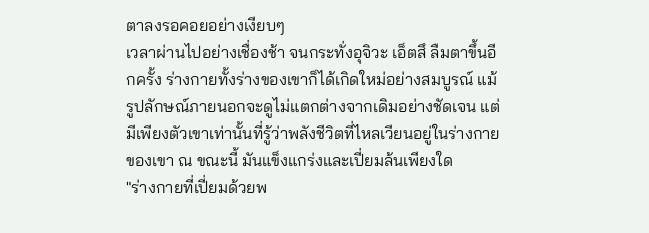ตาลงรอคอยอย่างเงียบๆ
เวลาผ่านไปอย่างเชื่องช้า จนกระทั่งอุจิวะ เอ็ตสึ ลืมตาขึ้นอีกครั้ง ร่างกายทั้งร่างของเขาก็ได้เกิดใหม่อย่างสมบูรณ์ แม้รูปลักษณ์ภายนอกจะดูไม่แตกต่างจากเดิมอย่างชัดเจน แต่มีเพียงตัวเขาเท่านั้นที่รู้ว่าพลังชีวิตที่ไหลเวียนอยู่ในร่างกายของเขา ณ ขณะนี้ มันแข็งแกร่งและเปี่ยมล้นเพียงใด
"ร่างกายที่เปี่ยมด้วยพ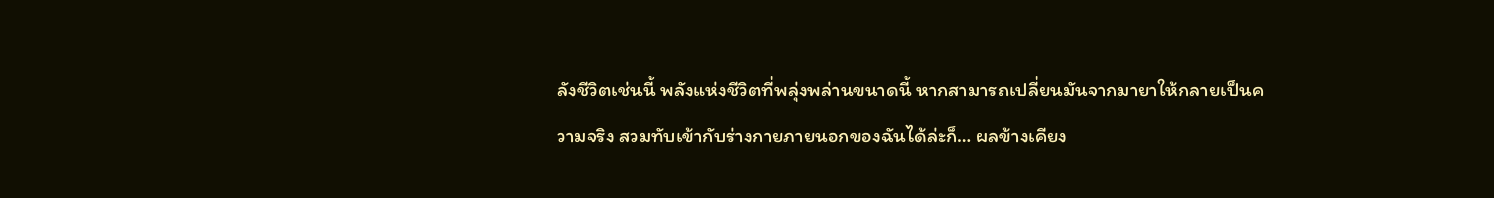ลังชีวิตเช่นนี้ พลังแห่งชีวิตที่พลุ่งพล่านขนาดนี้ หากสามารถเปลี่ยนมันจากมายาให้กลายเป็นความจริง สวมทับเข้ากับร่างกายภายนอกของฉันได้ล่ะก็… ผลข้างเคียง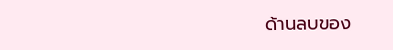ด้านลบของ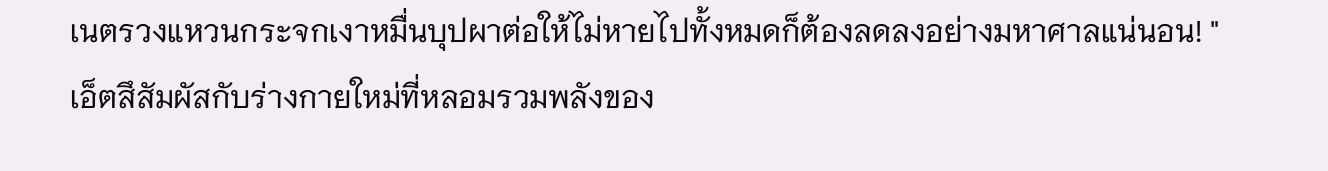เนตรวงแหวนกระจกเงาหมื่นบุปผาต่อให้ไม่หายไปทั้งหมดก็ต้องลดลงอย่างมหาศาลแน่นอน! "
เอ็ตสึสัมผัสกับร่างกายใหม่ที่หลอมรวมพลังของ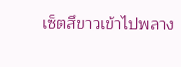เซ็ตสึขาวเข้าไปพลาง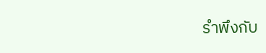รำพึงกับ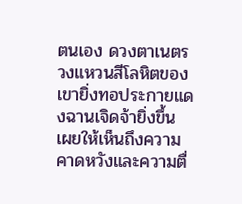ตนเอง ดวงตาเนตรวงแหวนสีโลหิตของเขายิ่งทอประกายแดงฉานเจิดจ้ายิ่งขึ้น เผยให้เห็นถึงความคาดหวังและความตื่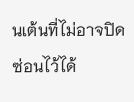นเต้นที่ไม่อาจปิดซ่อนไว้ได้